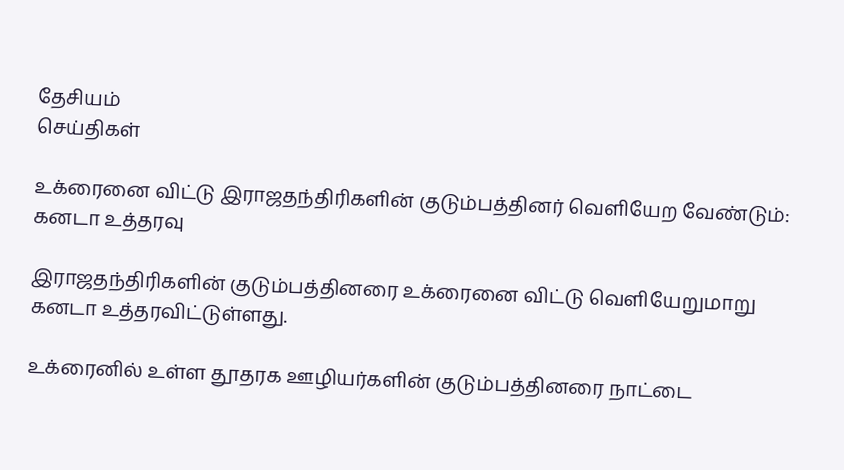தேசியம்
செய்திகள்

உக்ரைனை விட்டு இராஜதந்திரிகளின் குடும்பத்தினர் வெளியேற வேண்டும்: கனடா உத்தரவு

இராஜதந்திரிகளின் குடும்பத்தினரை உக்ரைனை விட்டு வெளியேறுமாறு கனடா உத்தரவிட்டுள்ளது.

உக்ரைனில் உள்ள தூதரக ஊழியர்களின் குடும்பத்தினரை நாட்டை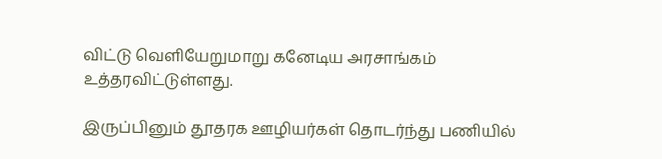விட்டு வெளியேறுமாறு கனேடிய அரசாங்கம் உத்தரவிட்டுள்ளது.

இருப்பினும் தூதரக ஊழியர்கள் தொடர்ந்து பணியில்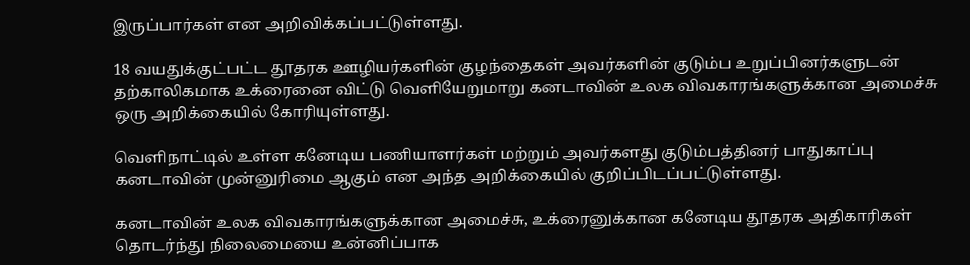இருப்பார்கள் என அறிவிக்கப்பட்டுள்ளது.

18 வயதுக்குட்பட்ட தூதரக ஊழியர்களின் குழந்தைகள் அவர்களின் குடும்ப உறுப்பினர்களுடன்  தற்காலிகமாக உக்ரைனை விட்டு வெளியேறுமாறு கனடாவின் உலக விவகாரங்களுக்கான அமைச்சு ஒரு அறிக்கையில் கோரியுள்ளது.

வெளிநாட்டில் உள்ள கனேடிய பணியாளர்கள் மற்றும் அவர்களது குடும்பத்தினர் பாதுகாப்பு கனடாவின் முன்னுரிமை ஆகும் என அந்த அறிக்கையில் குறிப்பிடப்பட்டுள்ளது.

கனடாவின் உலக விவகாரங்களுக்கான அமைச்சு, உக்ரைனுக்கான கனேடிய தூதரக அதிகாரிகள் தொடர்ந்து நிலைமையை உன்னிப்பாக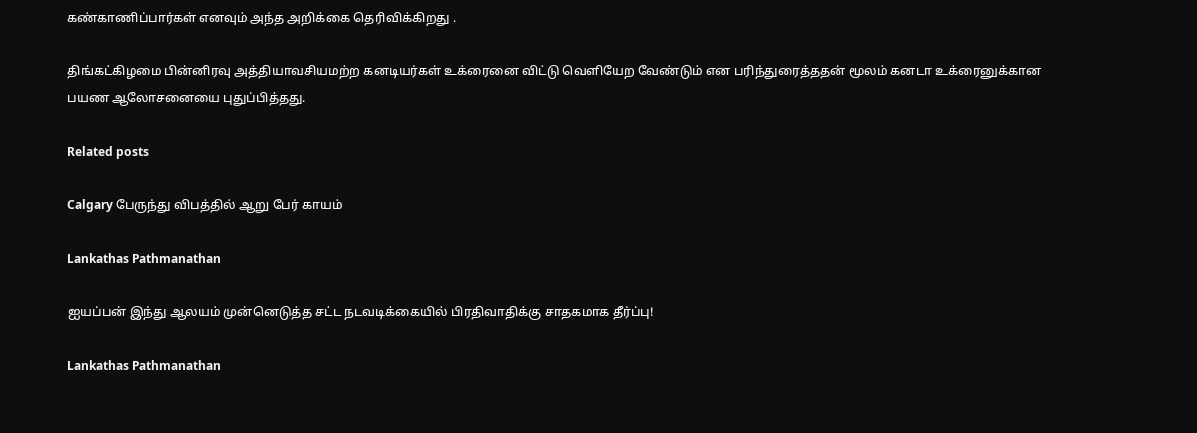கண்காணிப்பார்கள் எனவும் அந்த அறிக்கை தெரிவிக்கிறது .

திங்கட்கிழமை பின்னிரவு அத்தியாவசியமற்ற கனடியர்கள் உக்ரைனை விட்டு வெளியேற வேண்டும் என பரிந்துரைத்ததன் மூலம் கனடா உக்ரைனுக்கான பயண ஆலோசனையை புதுப்பித்தது.

Related posts

Calgary பேருந்து விபத்தில் ஆறு பேர் காயம்

Lankathas Pathmanathan

ஐயப்பன் இந்து ஆலயம் முன்னெடுத்த சட்ட நடவடிக்கையில் பிரதிவாதிக்கு சாதகமாக தீர்ப்பு!

Lankathas Pathmanathan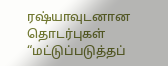ரஷ்யாவுடனான தொடர்புகள் “மட்டுப்படுத்தப்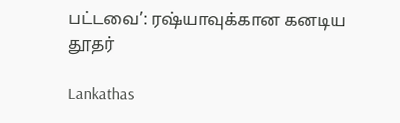பட்டவை’: ரஷ்யாவுக்கான கனடிய தூதர்

Lankathas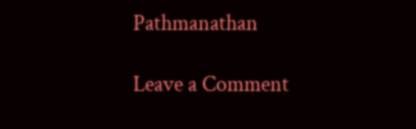Pathmanathan

Leave a Comment